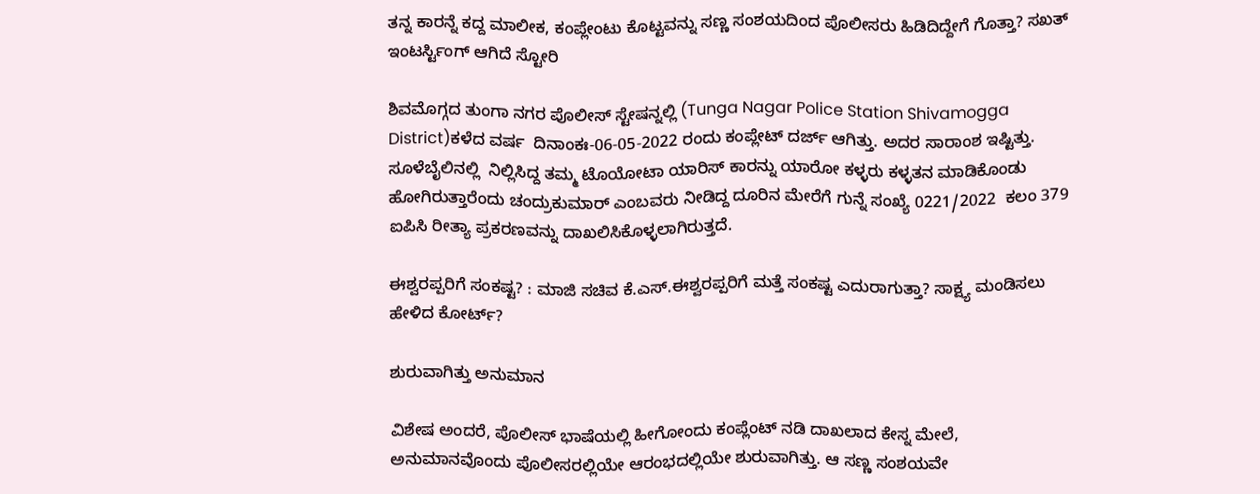ತನ್ನ ಕಾರನ್ನೆ ಕದ್ದ ಮಾಲೀಕ, ಕಂಪ್ಲೇಂಟು ಕೊಟ್ಟವನ್ನು ಸಣ್ಣ ಸಂಶಯದಿಂದ ಪೊಲೀಸರು ಹಿಡಿದಿದ್ದೇಗೆ ಗೊತ್ತಾ? ಸಖತ್ ಇಂಟರ್ಸ್ಟಿಂಗ್ ಆಗಿದೆ ಸ್ಟೋರಿ

ಶಿವಮೊಗ್ಗದ ತುಂಗಾ ನಗರ ಪೊಲೀಸ್ ಸ್ಟೇಷನ್ನಲ್ಲಿ (Tunga Nagar Police Station Shivamogga District)ಕಳೆದ ವರ್ಷ  ದಿನಾಂಕಃ-06-05-2022 ರಂದು ಕಂಪ್ಲೇಟ್ ದರ್ಜ್ ಆಗಿತ್ತು. ಅದರ ಸಾರಾಂಶ ಇಷ್ಟಿತ್ತು.  ಸೂಳೆಬೈಲಿನಲ್ಲಿ  ನಿಲ್ಲಿಸಿದ್ದ ತಮ್ಮ ಟೊಯೋಟಾ ಯಾರಿಸ್ ಕಾರನ್ನು ಯಾರೋ ಕಳ್ಳರು ಕಳ್ಳತನ ಮಾಡಿಕೊಂಡು ಹೋಗಿರುತ್ತಾರೆಂದು ಚಂದ್ರುಕುಮಾರ್ ಎಂಬವರು ನೀಡಿದ್ದ ದೂರಿನ ಮೇರೆಗೆ ಗುನ್ನೆ ಸಂಖ್ಯೆ 0221/2022  ಕಲಂ 379 ಐಪಿಸಿ ರೀತ್ಯಾ ಪ್ರಕರಣವನ್ನು ದಾಖಲಿಸಿಕೊಳ್ಳಲಾಗಿರುತ್ತದೆ.

ಈಶ್ವರಪ್ಪರಿಗೆ ಸಂಕಷ್ಟ? : ಮಾಜಿ ಸಚಿವ ಕೆ.ಎಸ್.ಈಶ್ವರಪ್ಪರಿಗೆ ಮತ್ತೆ ಸಂಕಷ್ಟ ಎದುರಾಗುತ್ತಾ? ಸಾಕ್ಷ್ಯ ಮಂಡಿಸಲು ಹೇಳಿದ ಕೋರ್ಟ್?

ಶುರುವಾಗಿತ್ತು ಅನುಮಾನ

ವಿಶೇಷ ಅಂದರೆ, ಪೊಲೀಸ್ ಭಾಷೆಯಲ್ಲಿ ಹೀಗೋಂದು ಕಂಪ್ಲೆಂಟ್ ನಡಿ ದಾಖಲಾದ ಕೇಸ್ನ ಮೇಲೆ, ಅನುಮಾನವೊಂದು ಪೊಲೀಸರಲ್ಲಿಯೇ ಆರಂಭದಲ್ಲಿಯೇ ಶುರುವಾಗಿತ್ತು. ಆ ಸಣ್ಣ ಸಂಶಯವೇ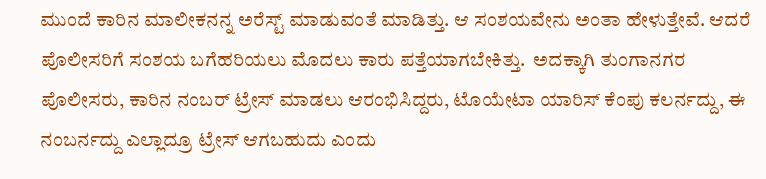ಮುಂದೆ ಕಾರಿನ ಮಾಲೀಕನನ್ನ ಅರೆಸ್ಟ್ ಮಾಡುವಂತೆ ಮಾಡಿತ್ತು. ಆ ಸಂಶಯವೇನು ಅಂತಾ ಹೇಳುತ್ತೇವೆ. ಆದರೆ ಪೊಲೀಸರಿಗೆ ಸಂಶಯ ಬಗೆಹರಿಯಲು ಮೊದಲು ಕಾರು ಪತ್ತೆಯಾಗಬೇಕಿತ್ತು.  ಅದಕ್ಕಾಗಿ ತುಂಗಾನಗರ ಪೊಲೀಸರು, ಕಾರಿನ ನಂಬರ್ ಟ್ರೇಸ್ ಮಾಡಲು ಆರಂಭಿಸಿದ್ದರು, ಟೊಯೇಟಾ ಯಾರಿಸ್ ಕೆಂಪು ಕಲರ್ನದ್ದು, ಈ ನಂಬರ್ನದ್ದು ಎಲ್ಲಾದ್ರೂ ಟ್ರೇಸ್ ಆಗಬಹುದು ಎಂದು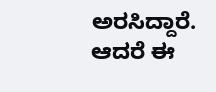ಅರಸಿದ್ದಾರೆ. ಆದರೆ ಈ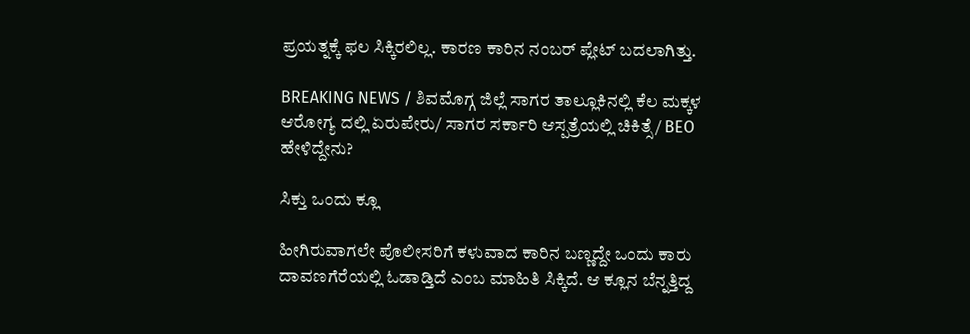ಪ್ರಯತ್ನಕ್ಕೆ ಫಲ ಸಿಕ್ಕಿರಲಿಲ್ಲ. ಕಾರಣ ಕಾರಿನ ನಂಬರ್ ಪ್ಲೇಟ್ ಬದಲಾಗಿತ್ತು.

BREAKING NEWS / ಶಿವಮೊಗ್ಗ ಜಿಲ್ಲೆ ಸಾಗರ ತಾಲ್ಲೂಕಿನಲ್ಲಿ ಕೆಲ ಮಕ್ಕಳ ಆರೋಗ್ಯ ದಲ್ಲಿ ಏರುಪೇರು/ ಸಾಗರ ಸರ್ಕಾರಿ ಆಸ್ಪತ್ರೆಯಲ್ಲಿ ಚಿಕಿತ್ಸೆ/ BEO ಹೇಳಿದ್ದೇನು?

ಸಿಕ್ತು ಒಂದು ಕ್ಲೂ

ಹೀಗಿರುವಾಗಲೇ ಪೊಲೀಸರಿಗೆ ಕಳುವಾದ ಕಾರಿನ ಬಣ್ಣದ್ದೇ ಒಂದು ಕಾರು ದಾವಣಗೆರೆಯಲ್ಲಿ ಓಡಾಡ್ತಿದೆ ಎಂಬ ಮಾಹಿತಿ ಸಿಕ್ಕಿದೆ. ಆ ಕ್ಲೂನ ಬೆನ್ನತ್ತಿದ್ದ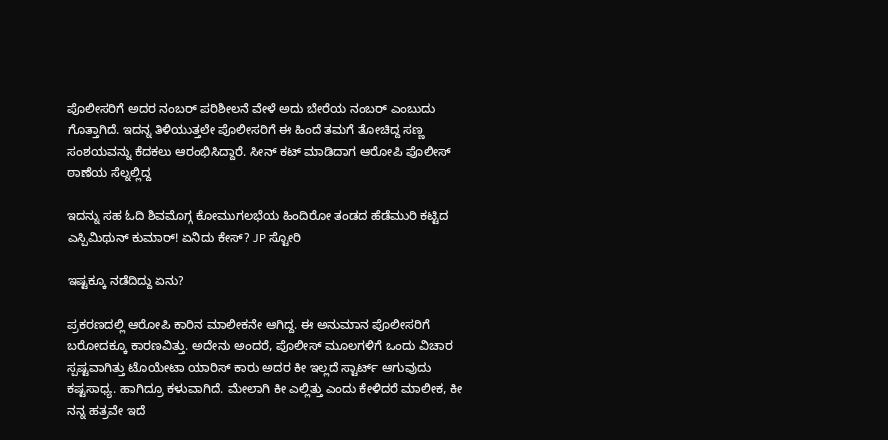ಪೊಲೀಸರಿಗೆ ಅದರ ನಂಬರ್ ಪರಿಶೀಲನೆ ವೇಳೆ ಅದು ಬೇರೆಯ ನಂಬರ್ ಎಂಬುದು ಗೊತ್ತಾಗಿದೆ. ಇದನ್ನ ತಿಳಿಯುತ್ತಲೇ ಪೊಲೀಸರಿಗೆ ಈ ಹಿಂದೆ ತಮಗೆ ತೋಚಿದ್ದ ಸಣ್ಣ ಸಂಶಯವನ್ನು ಕೆದಕಲು ಆರಂಭಿಸಿದ್ದಾರೆ. ಸೀನ್ ಕಟ್ ಮಾಡಿದಾಗ ಆರೋಪಿ ಪೊಲೀಸ್ ಠಾಣೆಯ ಸೆಲ್ನಲ್ಲಿದ್ದ

ಇದನ್ನು ಸಹ ಓದಿ ಶಿವಮೊಗ್ಗ ಕೋಮುಗಲಭೆಯ ಹಿಂದಿರೋ ತಂಡದ ಹೆಡೆಮುರಿ ಕಟ್ಟಿದ ಎಸ್ಪಿಮಿಥುನ್ ಕುಮಾರ್! ಏನಿದು ಕೇಸ್? JP ಸ್ಟೋರಿ

ಇಷ್ಟಕ್ಕೂ ನಡೆದಿದ್ದು ಏನು?

ಪ್ರಕರಣದಲ್ಲಿ ಆರೋಪಿ ಕಾರಿನ ಮಾಲೀಕನೇ ಆಗಿದ್ದ. ಈ ಅನುಮಾನ ಪೊಲೀಸರಿಗೆ ಬರೋದಕ್ಕೂ ಕಾರಣವಿತ್ತು. ಅದೇನು ಅಂದರೆ, ಪೊಲೀಸ್ ಮೂಲಗಳಿಗೆ ಒಂದು ವಿಚಾರ ಸ್ಪಷ್ಟವಾಗಿತ್ತು ಟೊಯೇಟಾ ಯಾರಿಸ್ ಕಾರು ಅದರ ಕೀ ಇಲ್ಲದೆ ಸ್ಟಾರ್ಟ್ ಆಗುವುದು ಕಷ್ಟಸಾಧ್ಯ. ಹಾಗಿದ್ರೂ ಕಳುವಾಗಿದೆ. ಮೇಲಾಗಿ ಕೀ ಎಲ್ಲಿತ್ತು ಎಂದು ಕೇಳಿದರೆ ಮಾಲೀಕ, ಕೀ ನನ್ನ ಹತ್ರವೇ ಇದೆ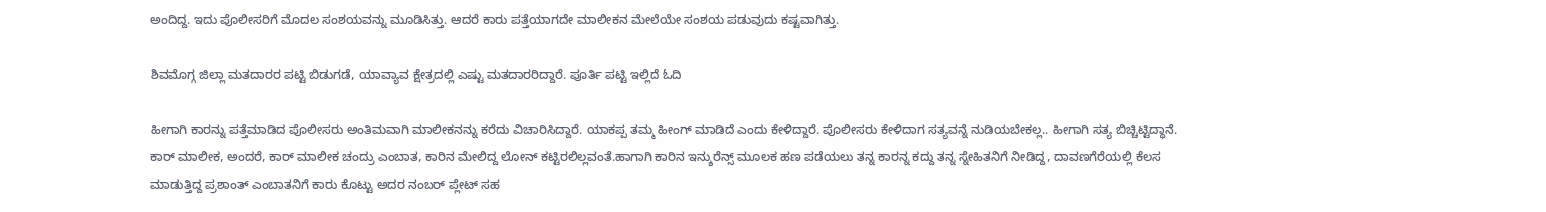ಅಂದಿದ್ದ. ಇದು ಪೊಲೀಸರಿಗೆ ಮೊದಲ ಸಂಶಯವನ್ನು ಮೂಡಿಸಿತ್ತು. ಆದರೆ ಕಾರು ಪತ್ತೆಯಾಗದೇ ಮಾಲೀಕನ ಮೇಲೆಯೇ ಸಂಶಯ ಪಡುವುದು ಕಷ್ಟವಾಗಿತ್ತು.

ಶಿವಮೊಗ್ಗ ಜಿಲ್ಲಾ ಮತದಾರರ ಪಟ್ಟಿ ಬಿಡುಗಡೆ, ಯಾವ್ಯಾವ ಕ್ಷೇತ್ರದಲ್ಲಿ ಎಷ್ಟು ಮತದಾರರಿದ್ದಾರೆ. ಪೂರ್ತಿ ಪಟ್ಟಿ ಇಲ್ಲಿದೆ ಓದಿ

ಹೀಗಾಗಿ ಕಾರನ್ನು ಪತ್ತೆಮಾಡಿದ ಪೊಲೀಸರು ಅಂತಿಮವಾಗಿ ಮಾಲೀಕನನ್ನು ಕರೆದು ವಿಚಾರಿಸಿದ್ದಾರೆ. ಯಾಕಪ್ಪ ತಮ್ಮ ಹೀಂಗ್ ಮಾಡಿದೆ ಎಂದು ಕೇಳಿದ್ದಾರೆ. ಪೊಲೀಸರು ಕೇಳಿದಾಗ ಸತ್ಯವನ್ನೆ ನುಡಿಯಬೇಕಲ್ಲ.. ಹೀಗಾಗಿ ಸತ್ಯ ಬಿಚ್ಚಿಟ್ಟಿದ್ಧಾನೆ. ಕಾರ್ ಮಾಲೀಕ, ಅಂದರೆ, ಕಾರ್ ಮಾಲೀಕ ಚಂದ್ರು ಎಂಬಾತ, ಕಾರಿನ ಮೇಲಿದ್ದ ಲೋನ್ ಕಟ್ಟಿರಲಿಲ್ಲವಂತೆ.ಹಾಗಾಗಿ ಕಾರಿನ ಇನ್ಶುರೆನ್ಸ್ ಮೂಲಕ ಹಣ ಪಡೆಯಲು ತನ್ನ ಕಾರನ್ನ ಕದ್ದು ತನ್ನ ಸ್ನೇಹಿತನಿಗೆ ನೀಡಿದ್ದ, ದಾವಣಗೆರೆಯಲ್ಲಿ ಕೆಲಸ ಮಾಡುತ್ತಿದ್ದ ಪ್ರಶಾಂತ್ ಎಂಬಾತನಿಗೆ ಕಾರು ಕೊಟ್ಟು ಅದರ ನಂಬರ್ ಪ್ಲೇಟ್ ಸಹ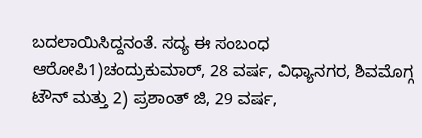ಬದಲಾಯಿಸಿದ್ದನಂತೆ. ಸದ್ಯ ಈ ಸಂಬಂಧ ಆರೋಪಿ1)ಚಂದ್ರುಕುಮಾರ್, 28 ವರ್ಷ, ವಿಧ್ಯಾನಗರ, ಶಿವಮೊಗ್ಗ ಟೌನ್ ಮತ್ತು 2) ಪ್ರಶಾಂತ್ ಜಿ, 29 ವರ್ಷ,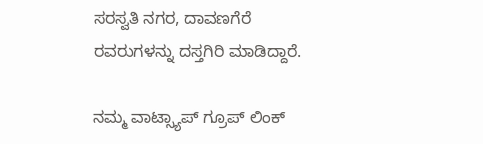ಸರಸ್ವತಿ ನಗರ, ದಾವಣಗೆರೆ ರವರುಗಳನ್ನು ದಸ್ತಗಿರಿ ಮಾಡಿದ್ದಾರೆ.

ನಮ್ಮ ವಾಟ್ಸ್ಯಾಪ್ ಗ್ರೂಪ್ ಲಿಂಕ್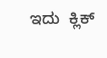ಇದು  ಕ್ಲಿಕ್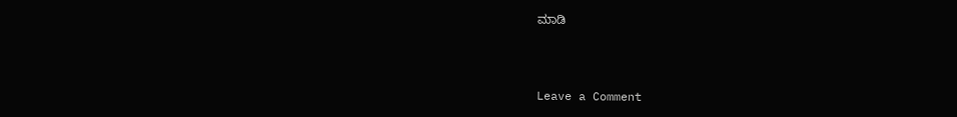ಮಾಡಿ



Leave a Comment